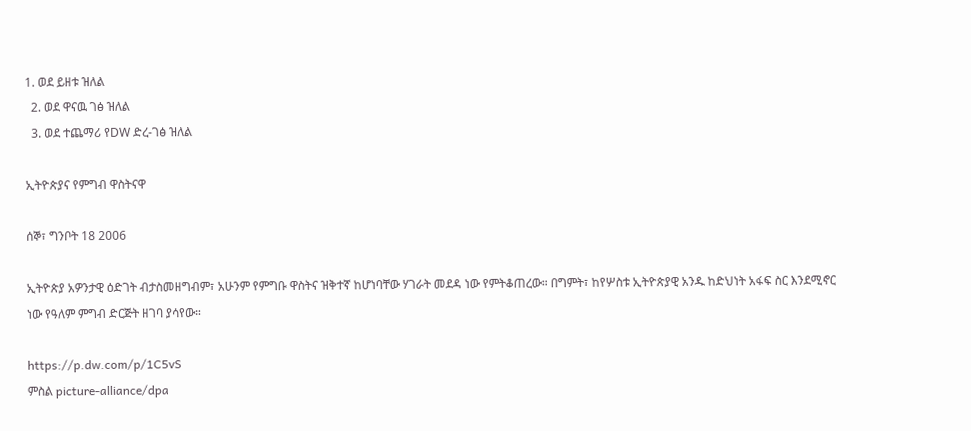1. ወደ ይዘቱ ዝለል
  2. ወደ ዋናዉ ገፅ ዝለል
  3. ወደ ተጨማሪ የDW ድረ-ገፅ ዝለል

ኢትዮጵያና የምግብ ዋስትናዋ

ሰኞ፣ ግንቦት 18 2006

ኢትዮጵያ አዎንታዊ ዕድገት ብታስመዘግብም፣ አሁንም የምግቡ ዋስትና ዝቅተኛ ከሆነባቸው ሃገራት መደዳ ነው የምትቆጠረው። በግምት፣ ከየሦስቱ ኢትዮጵያዊ አንዱ ከድህነት አፋፍ ስር እንደሚኖር ነው የዓለም ምግብ ድርጅት ዘገባ ያሳየው።

https://p.dw.com/p/1C5vS
ምስል picture-alliance/dpa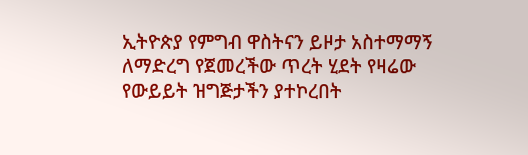ኢትዮጵያ የምግብ ዋስትናን ይዞታ አስተማማኝ ለማድረግ የጀመረችው ጥረት ሂደት የዛሬው የውይይት ዝግጅታችን ያተኮረበት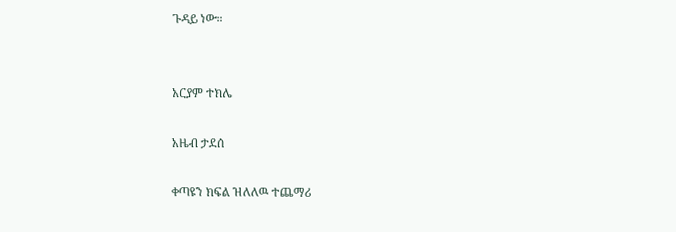ጉዳይ ነው።


አርያም ተክሌ

አዜብ ታደሰ

ቀጣዩን ክፍል ዝለለዉ ተጨማሪ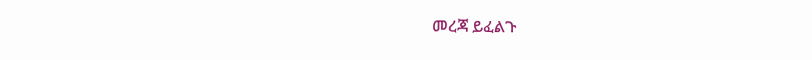መረጃ ይፈልጉ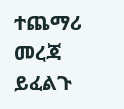ተጨማሪ መረጃ ይፈልጉ